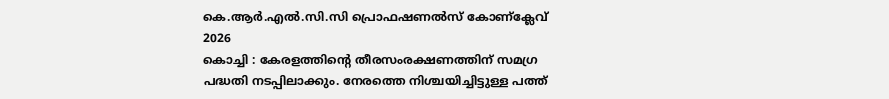കെ.ആർ.എൽ.സി.സി പ്രൊഫഷണൽസ് കോണ്ക്ലേവ് 2026
കൊച്ചി : കേരളത്തിന്റെ തീരസംരക്ഷണത്തിന് സമഗ്ര പദ്ധതി നടപ്പിലാക്കും. നേരത്തെ നിശ്ചയിച്ചിട്ടുള്ള പത്ത്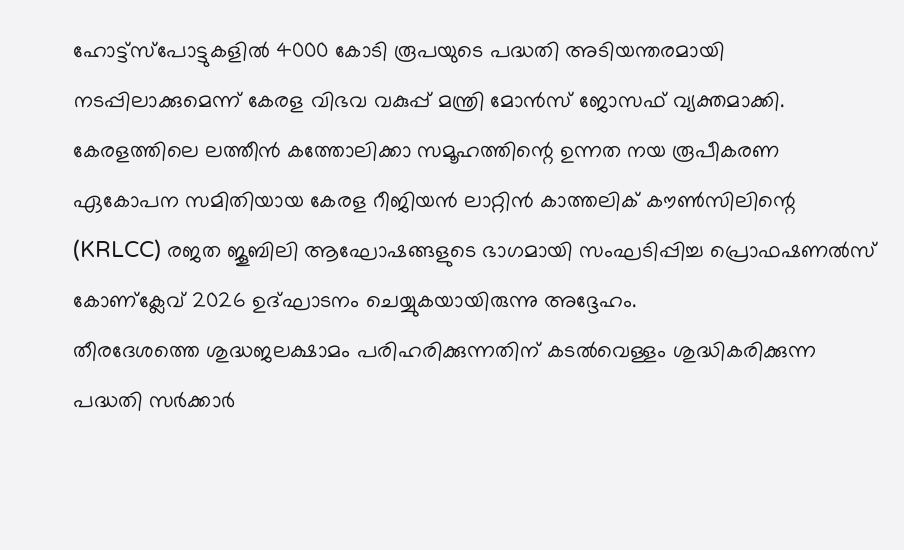ഹോട്ട്സ്പോട്ടുകളിൽ 4000 കോടി രൂപയുടെ പദ്ധതി അടിയന്തരമായി നടപ്പിലാക്കുമെന്ന് കേരള വിഭവ വകുപ്പ് മന്ത്രി മോൻസ് ജോസഫ് വ്യക്തമാക്കി.
കേരളത്തിലെ ലത്തീൻ കത്തോലിക്കാ സമൂഹത്തിന്റെ ഉന്നത നയ രൂപീകരണ ഏകോപന സമിതിയായ കേരള റീജിയൻ ലാറ്റിൻ കാത്തലിക് കൗൺസിലിന്റെ (KRLCC) രജത ജൂബിലി ആഘോഷങ്ങളുടെ ഭാഗമായി സംഘടിപ്പിച്ച പ്രൊഫഷണൽസ് കോണ്ക്ലേവ് 2026 ഉദ്ഘാടനം ചെയ്യുകയായിരുന്നു അദ്ദേഹം.
തീരദേശത്തെ ശുദ്ധജലക്ഷാമം പരിഹരിക്കുന്നതിന് കടൽവെള്ളം ശുദ്ധികരിക്കുന്ന പദ്ധതി സർക്കാർ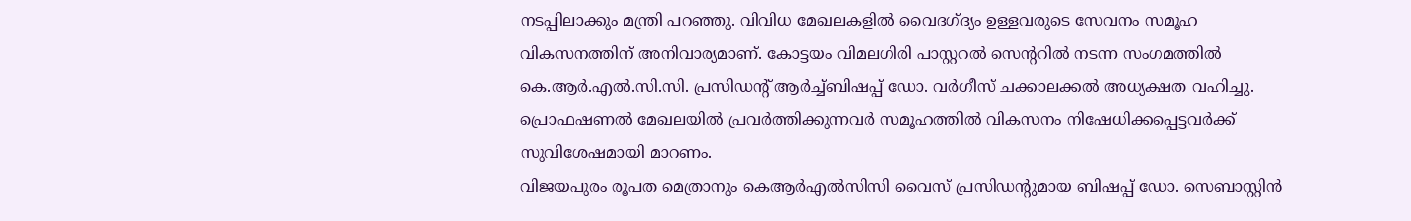നടപ്പിലാക്കും മന്ത്രി പറഞ്ഞു. വിവിധ മേഖലകളിൽ വൈദഗ്ദ്യം ഉള്ളവരുടെ സേവനം സമൂഹ വികസനത്തിന് അനിവാര്യമാണ്. കോട്ടയം വിമലഗിരി പാസ്റ്ററൽ സെന്ററിൽ നടന്ന സംഗമത്തിൽ കെ.ആർ.എൽ.സി.സി. പ്രസിഡന്റ് ആർച്ച്ബിഷപ്പ് ഡോ. വർഗീസ് ചക്കാലക്കൽ അധ്യക്ഷത വഹിച്ചു. പ്രൊഫഷണൽ മേഖലയിൽ പ്രവർത്തിക്കുന്നവർ സമൂഹത്തിൽ വികസനം നിഷേധിക്കപ്പെട്ടവർക്ക് സുവിശേഷമായി മാറണം.
വിജയപുരം രൂപത മെത്രാനും കെആർഎൽസിസി വൈസ് പ്രസിഡന്റുമായ ബിഷപ്പ് ഡോ. സെബാസ്റ്റിൻ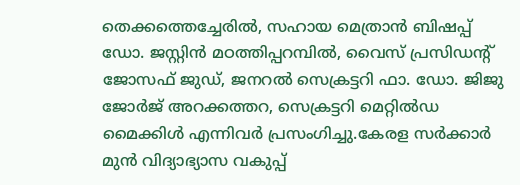തെക്കത്തെച്ചേരിൽ, സഹായ മെത്രാൻ ബിഷപ്പ് ഡോ. ജസ്റ്റിൻ മഠത്തിപ്പറമ്പിൽ, വൈസ് പ്രസിഡന്റ് ജോസഫ് ജുഡ്, ജനറൽ സെക്രട്ടറി ഫാ. ഡോ. ജിജു ജോർജ് അറക്കത്തറ, സെക്രട്ടറി മെറ്റിൽഡ മൈക്കിൾ എന്നിവർ പ്രസംഗിച്ചു.കേരള സർക്കാർ മുൻ വിദ്യാഭ്യാസ വകുപ്പ്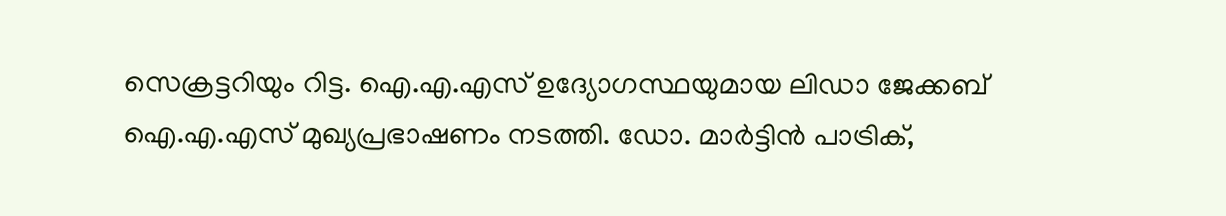സെക്രട്ടറിയും റിട്ട. ഐ.എ.എസ് ഉദ്യോഗസ്ഥയുമായ ലിഡാ ജേക്കബ് ഐ.എ.എസ് മുഖ്യപ്രഭാഷണം നടത്തി. ഡോ. മാർട്ടിൻ പാട്രിക്,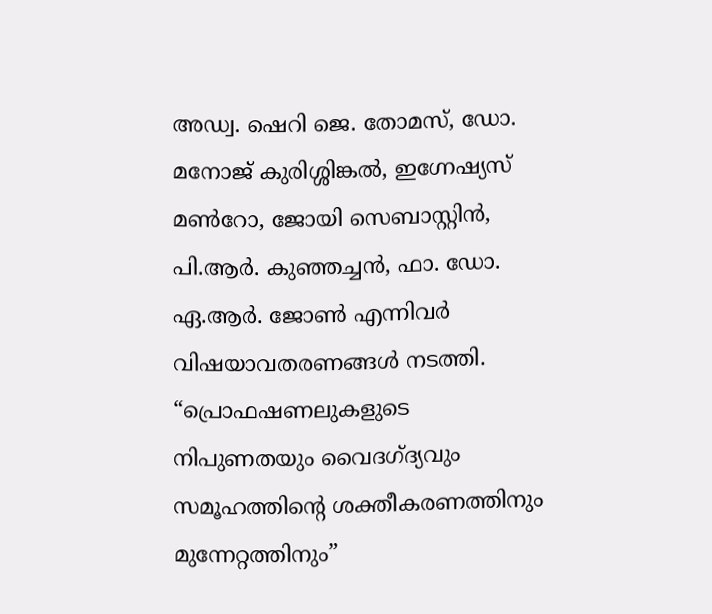അഡ്വ. ഷെറി ജെ. തോമസ്, ഡോ. മനോജ് കുരിശ്ശിങ്കൽ, ഇഗ്നേഷ്യസ് മൺറോ, ജോയി സെബാസ്റ്റിൻ, പി.ആർ. കുഞ്ഞച്ചൻ, ഫാ. ഡോ. ഏ.ആർ. ജോൺ എന്നിവർ വിഷയാവതരണങ്ങൾ നടത്തി.
“പ്രൊഫഷണലുകളുടെ നിപുണതയും വൈദഗ്ദ്യവും സമൂഹത്തിന്റെ ശക്തീകരണത്തിനും മുന്നേറ്റത്തിനും”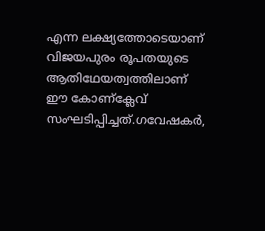എന്ന ലക്ഷ്യത്തോടെയാണ് വിജയപുരം രൂപതയുടെ ആതിഥേയത്വത്തിലാണ് ഈ കോണ്ക്ലേവ് സംഘടിപ്പിച്ചത്.ഗവേഷകർ,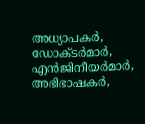അധ്യാപകർ, ഡോക്ടർമാർ, എൻജിനീയർമാർ, അഭിഭാഷകർ,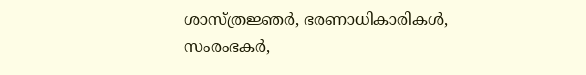ശാസ്ത്രജ്ഞർ, ഭരണാധികാരികൾ, സംരംഭകർ,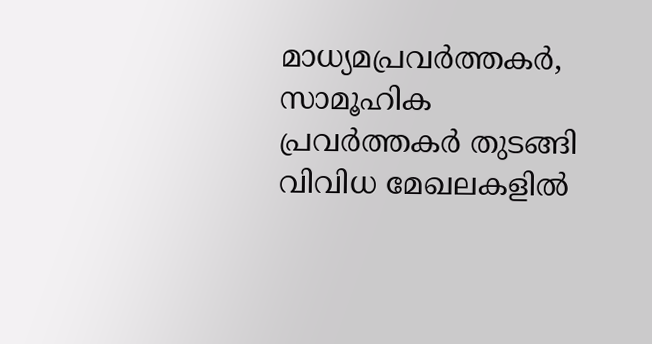മാധ്യമപ്രവർത്തകർ, സാമൂഹിക പ്രവർത്തകർ തുടങ്ങി വിവിധ മേഖലകളിൽ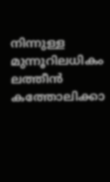നിന്നുള്ള മുന്നൂറിലധികം ലത്തീൻ കത്തോലിക്കാ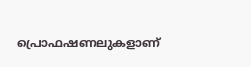പ്രൊഫഷണലുകളാണ്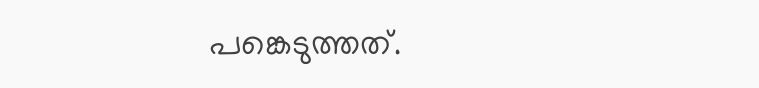പങ്കെടുത്തത്.